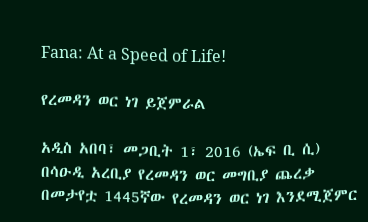Fana: At a Speed of Life!

የረመዳን ወር ነገ ይጀምራል

አዲስ አበባ፣ መጋቢት 1፣ 2016 (ኤፍ ቢ ሲ) በሳዑዲ አረቢያ የረመዳን ወር መግቢያ ጨረቃ በመታየቷ 1445ኛው የረመዳን ወር ነገ እንደሚጀምር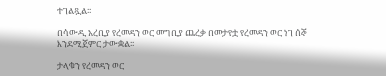ተገልጿል፡፡

በሳውዲ አረቢያ የረመዳን ወር መግቢያ ጨረቃ በመታየቷ የረመዳን ወር ነገ ሰኞ እንደሚጀምር ታውቋል፡፡

ታላቁን የረመዳን ወር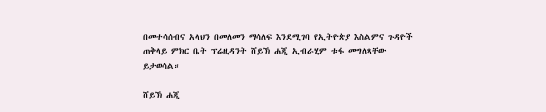በመተሳሰብና አላህን በመለመን ማሳለፍ እንደሚገባ የኢትዮጵያ እስልምና ጉዳዮች ጠቅላይ ምክር ቤት ፕሬዚዳንት ሸይኽ ሐጂ ኢብራሂም ቱፋ መግለጻቸው ይታወሳል።

ሸይኽ ሐጂ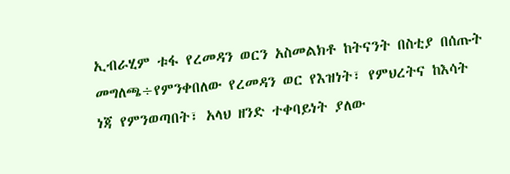ኢብራሂም ቱፋ የረመዳን ወርን አስመልክቶ ከትናንት በስቲያ በሰጡት መግለጫ÷የምንቀበለው የረመዳን ወር የእዝነት፣ የምህረትና ከእሳት ነጃ የምንወጣበት፣ አላህ ዘንድ ተቀባይነት ያለው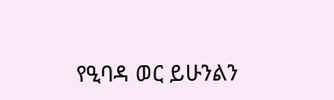የዒባዳ ወር ይሁንልን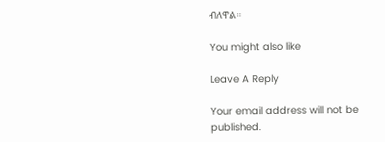ብለዋል።

You might also like

Leave A Reply

Your email address will not be published.